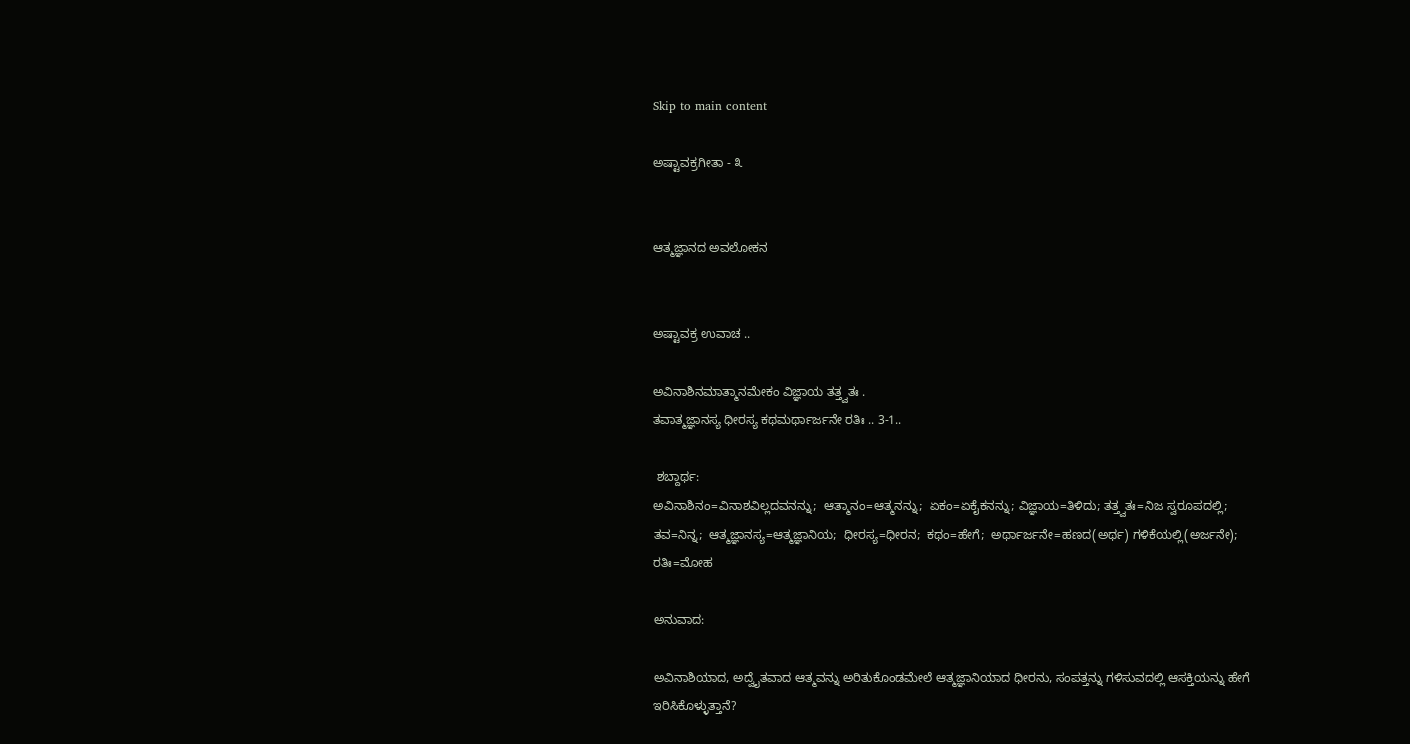Skip to main content

ಅಷ್ಟಾವಕ್ರಗೀತಾ - ೩


ಆತ್ಮಜ್ಞಾನದ ಅವಲೋಕನ


ಅಷ್ಟಾವಕ್ರ ಉವಾಚ ..

ಅವಿನಾಶಿನಮಾತ್ಮಾನಮೇಕಂ ವಿಜ್ಞಾಯ ತತ್ತ್ವತಃ .
ತವಾತ್ಮಜ್ಞಾನಸ್ಯ ಧೀರಸ್ಯ ಕಥಮರ್ಥಾರ್ಜನೇ ರತಿಃ .. 3-1..

 ಶಬ್ದಾರ್ಥ:
ಅವಿನಾಶಿನಂ=ವಿನಾಶವಿಲ್ಲದವನನ್ನು;  ಆತ್ಮಾನಂ=ಆತ್ಮನನ್ನು;  ಏಕಂ=ಏಕೈಕನನ್ನು; ವಿಜ್ಞಾಯ=ತಿಳಿದು; ತತ್ತ್ವತಃ=ನಿಜ ಸ್ವರೂಪದಲ್ಲಿ; ತವ=ನಿನ್ನ;  ಆತ್ಮಜ್ಞಾನಸ್ಯ=ಆತ್ಮಜ್ಞಾನಿಯ;  ಧೀರಸ್ಯ=ಧೀರನ;  ಕಥಂ=ಹೇಗೆ;  ಅರ್ಥಾರ್ಜನೇ=ಹಣದ(ಅರ್ಥ) ಗಳಿಕೆಯಲ್ಲಿ(ಅರ್ಜನೇ);  ರತಿಃ=ಮೋಹ

ಅನುವಾದ:

ಅವಿನಾಶಿಯಾದ, ಅದ್ವೈತವಾದ ಆತ್ಮವನ್ನು ಅರಿತುಕೊಂಡಮೇಲೆ ಆತ್ಮಜ್ಞಾನಿಯಾದ ಧೀರನು, ಸಂಪತ್ತನ್ನು ಗಳಿಸುವದಲ್ಲಿ ಆಸಕ್ತಿಯನ್ನು ಹೇಗೆ ಇರಿಸಿಕೊಳ್ಳುತ್ತಾನೆ?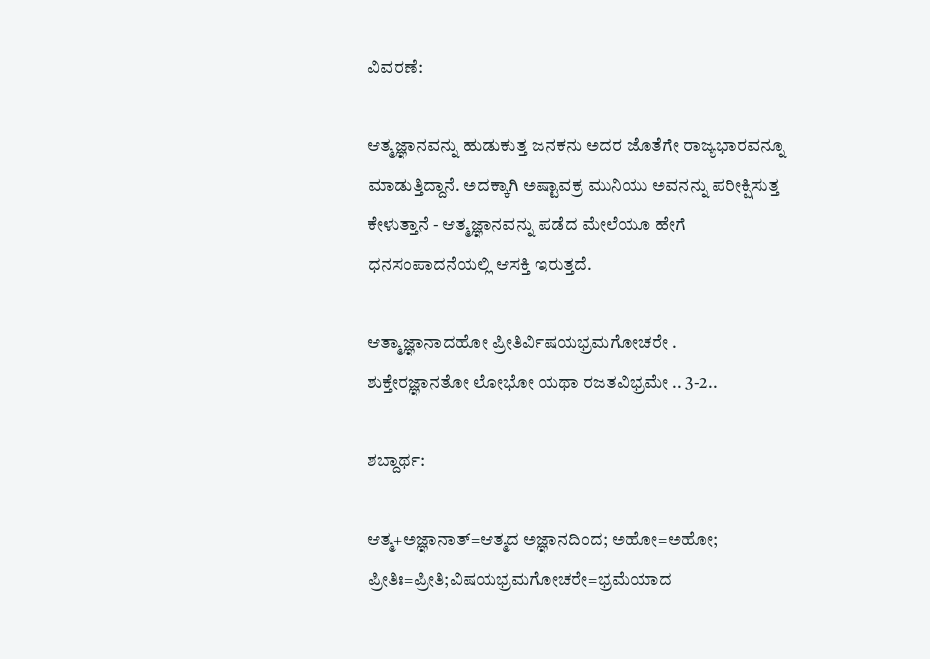ವಿವರಣೆ:

ಆತ್ಮಜ್ಞಾನವನ್ನು ಹುಡುಕುತ್ತ ಜನಕನು ಅದರ ಜೊತೆಗೇ ರಾಜ್ಯಭಾರವನ್ನೂ ಮಾಡುತ್ತಿದ್ದಾನೆ. ಅದಕ್ಕಾಗಿ ಅಷ್ಟಾವಕ್ರ ಮುನಿಯು ಅವನನ್ನು ಪರೀಕ್ಷಿಸುತ್ತ ಕೇಳುತ್ತಾನೆ - ಆತ್ಮಜ್ಞಾನವನ್ನು ಪಡೆದ ಮೇಲೆಯೂ ಹೇಗೆ ಧನಸಂಪಾದನೆಯಲ್ಲಿ ಆಸಕ್ತಿ ಇರುತ್ತದೆ.

ಆತ್ಮಾಜ್ಞಾನಾದಹೋ ಪ್ರೀತಿರ್ವಿಷಯಭ್ರಮಗೋಚರೇ .
ಶುಕ್ತೇರಜ್ಞಾನತೋ ಲೋಭೋ ಯಥಾ ರಜತವಿಭ್ರಮೇ .. 3-2..

ಶಬ್ದಾರ್ಥ:

ಆತ್ಮ+ಅಜ್ಞಾನಾತ್=ಆತ್ಮದ ಅಜ್ಞಾನದಿಂದ; ಅಹೋ=ಅಹೋ; ಪ್ರೀತಿಃ=ಪ್ರೀತಿ;ವಿಷಯಭ್ರಮಗೋಚರೇ=ಭ್ರಮೆಯಾದ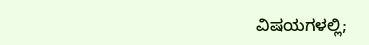ವಿಷಯಗಳಲ್ಲಿ;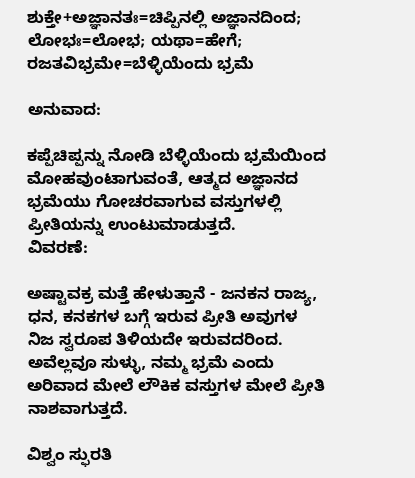ಶುಕ್ತೇ+ಅಜ್ಞಾನತಃ=ಚಿಪ್ಪಿನಲ್ಲಿ ಅಜ್ಞಾನದಿಂದ;  ಲೋಭಃ=ಲೋಭ; ಯಥಾ=ಹೇಗೆ; ರಜತವಿಭ್ರಮೇ=ಬೆಳ್ಳಿಯೆಂದು ಭ್ರಮೆ

ಅನುವಾದ:

ಕಪ್ಪೆಚಿಪ್ಪನ್ನು ನೋಡಿ ಬೆಳ್ಳಿಯೆಂದು ಭ್ರಮೆಯಿಂದ ಮೋಹವುಂಟಾಗುವಂತೆ, ಆತ್ಮದ ಅಜ್ಞಾನದ ಭ್ರಮೆಯು ಗೋಚರವಾಗುವ ವಸ್ತುಗಳಲ್ಲಿ ಪ್ರೀತಿಯನ್ನು ಉಂಟುಮಾಡುತ್ತದೆ.
ವಿವರಣೆ:

ಅಷ್ಟಾವಕ್ರ ಮತ್ತೆ ಹೇಳುತ್ತಾನೆ - ಜನಕನ ರಾಜ್ಯ, ಧನ, ಕನಕಗಳ ಬಗ್ಗೆ ಇರುವ ಪ್ರೀತಿ ಅವುಗಳ ನಿಜ ಸ್ವರೂಪ ತಿಳಿಯದೇ ಇರುವದರಿಂದ. ಅವೆಲ್ಲವೂ ಸುಳ್ಳು, ನಮ್ಮ ಭ್ರಮೆ ಎಂದು ಅರಿವಾದ ಮೇಲೆ ಲೌಕಿಕ ವಸ್ತುಗಳ ಮೇಲೆ ಪ್ರೀತಿ ನಾಶವಾಗುತ್ತದೆ.

ವಿಶ್ವಂ ಸ್ಫುರತಿ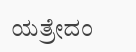ಯತ್ರೇದಂ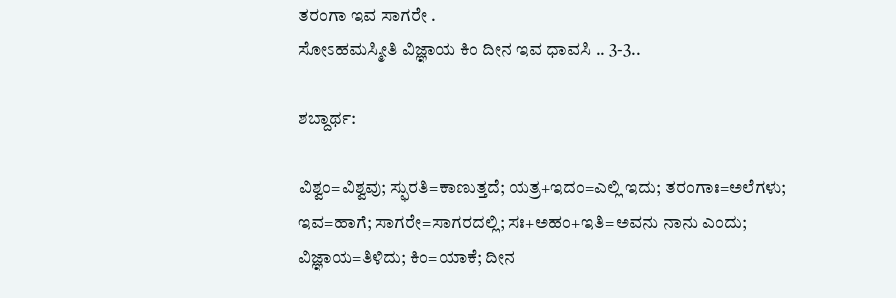ತರಂಗಾ ಇವ ಸಾಗರೇ .
ಸೋಽಹಮಸ್ಮೀತಿ ವಿಜ್ಞಾಯ ಕಿಂ ದೀನ ಇವ ಧಾವಸಿ .. 3-3..

ಶಬ್ದಾರ್ಥ:

ವಿಶ್ವಂ=ವಿಶ್ವವು; ಸ್ಫುರತಿ=ಕಾಣುತ್ತದೆ; ಯತ್ರ+ಇದಂ=ಎಲ್ಲಿ ಇದು; ತರಂಗಾಃ=ಅಲೆಗಳು; ಇವ=ಹಾಗೆ; ಸಾಗರೇ=ಸಾಗರದಲ್ಲಿ; ಸಃ+ಅಹಂ+ಇತಿ=ಅವನು ನಾನು ಎಂದು; ವಿಜ್ಞಾಯ=ತಿಳಿದು; ಕಿಂ=ಯಾಕೆ; ದೀನ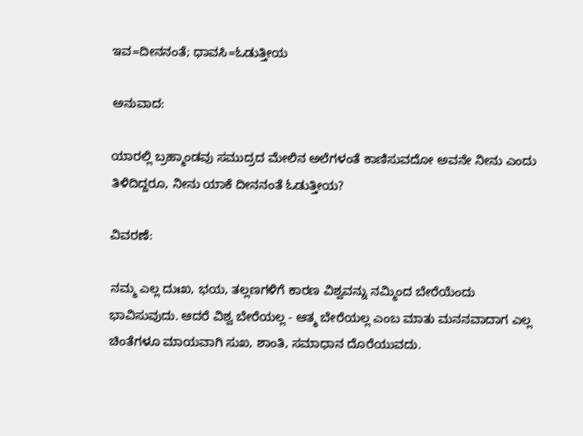ಇವ=ದೀನನಂತೆ; ಧಾವಸಿ=ಓಡುತ್ತೀಯ

ಅನುವಾದ:

ಯಾರಲ್ಲಿ ಬ್ರಹ್ಮಾಂಡವು ಸಮುದ್ರದ ಮೇಲಿನ ಅಲೆಗಳಂತೆ ಕಾಣಿಸುವದೋ ಅವನೇ ನೀನು ಎಂದು ತಿಳಿದಿದ್ದರೂ, ನೀನು ಯಾಕೆ ದೀನನಂತೆ ಓಡುತ್ತೀಯ?

ವಿವರಣೆ:

ನಮ್ಮ ಎಲ್ಲ ದುಃಖ, ಭಯ, ತಲ್ಲಣಗಳಿಗೆ ಕಾರಣ ವಿಶ್ವವನ್ನು ನಮ್ಮಿಂದ ಬೇರೆಯೆಂದು ಭಾವಿಸುವುದು. ಆದರೆ ವಿಶ್ವ ಬೇರೆಯಲ್ಲ - ಆತ್ಮ ಬೇರೆಯಲ್ಲ ಎಂಬ ಮಾತು ಮನನವಾದಾಗ ಎಲ್ಲ ಚಿಂತೆಗಳೂ ಮಾಯವಾಗಿ ಸುಖ, ಶಾಂತಿ, ಸಮಾಧಾನ ದೊರೆಯುವದು.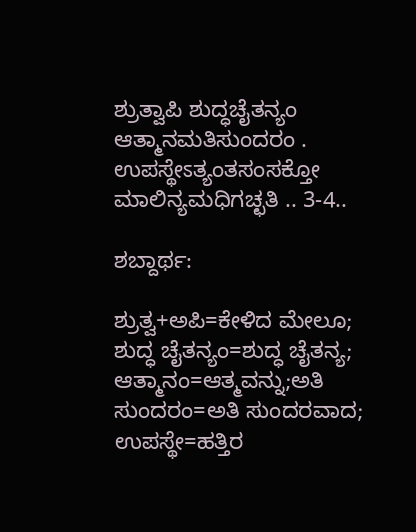ಶ್ರುತ್ವಾಪಿ ಶುದ್ಧಚೈತನ್ಯಂ ಆತ್ಮಾನಮತಿಸುಂದರಂ .
ಉಪಸ್ಥೇಽತ್ಯಂತಸಂಸಕ್ತೋ ಮಾಲಿನ್ಯಮಧಿಗಚ್ಛತಿ .. 3-4..

ಶಬ್ದಾರ್ಥ:

ಶ್ರುತ್ವ+ಅಪಿ=ಕೇಳಿದ ಮೇಲೂ; ಶುದ್ಧ ಚೈತನ್ಯಂ=ಶುದ್ಧ ಚೈತನ್ಯ;  ಆತ್ಮಾನಂ=ಆತ್ಮವನ್ನು;ಅತಿ ಸುಂದರಂ=ಅತಿ ಸುಂದರವಾದ; ಉಪಸ್ಥೇ=ಹತ್ತಿರ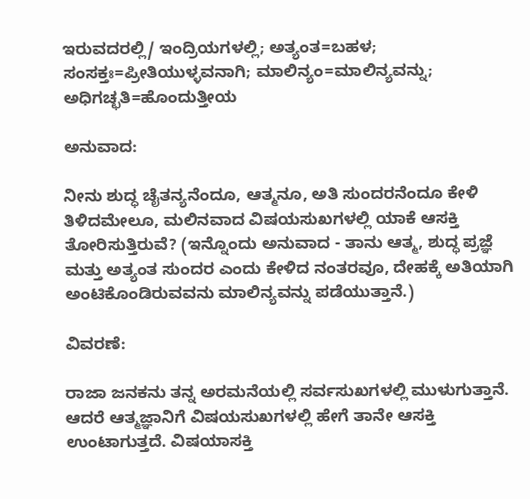ಇರುವದರಲ್ಲಿ/ ಇಂದ್ರಿಯಗಳಲ್ಲಿ; ಅತ್ಯಂತ=ಬಹಳ; ಸಂಸಕ್ತಃ=ಪ್ರೀತಿಯುಳ್ಳವನಾಗಿ; ಮಾಲಿನ್ಯಂ=ಮಾಲಿನ್ಯವನ್ನು; ಅಧಿಗಚ್ಛತಿ=ಹೊಂದುತ್ತೀಯ

ಅನುವಾದ:

ನೀನು ಶುದ್ಧ ಚೈತನ್ಯನೆಂದೂ, ಆತ್ಮನೂ, ಅತಿ ಸುಂದರನೆಂದೂ ಕೇಳಿ ತಿಳಿದಮೇಲೂ, ಮಲಿನವಾದ ವಿಷಯಸುಖಗಳಲ್ಲಿ ಯಾಕೆ ಆಸಕ್ತಿ ತೋರಿಸುತ್ತಿರುವೆ? (ಇನ್ನೊಂದು ಅನುವಾದ - ತಾನು ಆತ್ಮ, ಶುದ್ಧ ಪ್ರಜ್ಞೆ ಮತ್ತು ಅತ್ಯಂತ ಸುಂದರ ಎಂದು ಕೇಳಿದ ನಂತರವೂ, ದೇಹಕ್ಕೆ ಅತಿಯಾಗಿ ಅಂಟಿಕೊಂಡಿರುವವನು ಮಾಲಿನ್ಯವನ್ನು ಪಡೆಯುತ್ತಾನೆ.)

ವಿವರಣೆ:

ರಾಜಾ ಜನಕನು ತನ್ನ ಅರಮನೆಯಲ್ಲಿ ಸರ್ವಸುಖಗಳಲ್ಲಿ ಮುಳುಗುತ್ತಾನೆ. ಆದರೆ ಆತ್ಮಜ್ಞಾನಿಗೆ ವಿಷಯಸುಖಗಳಲ್ಲಿ ಹೇಗೆ ತಾನೇ ಆಸಕ್ತಿ ಉಂಟಾಗುತ್ತದೆ. ವಿಷಯಾಸಕ್ತಿ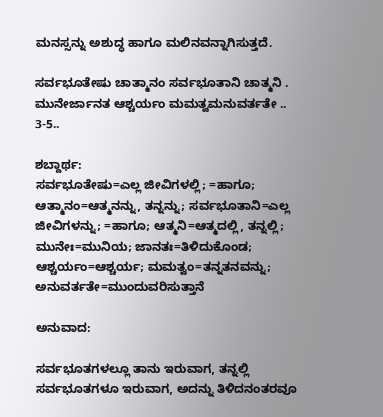ಮನಸ್ಸನ್ನು ಅಶುದ್ಧ ಹಾಗೂ ಮಲಿನವನ್ನಾಗಿಸುತ್ತದೆ.

ಸರ್ವಭೂತೇಷು ಚಾತ್ಮಾನಂ ಸರ್ವಭೂತಾನಿ ಚಾತ್ಮನಿ .
ಮುನೇರ್ಜಾನತ ಆಶ್ಚರ್ಯಂ ಮಮತ್ವಮನುವರ್ತತೇ .. 3-5..

ಶಬ್ದಾರ್ಥ:
ಸರ್ವಭೂತೇಷು=ಎಲ್ಲ ಜೀವಿಗಳಲ್ಲಿ; =ಹಾಗೂ; ಆತ್ಮಾನಂ=ಆತ್ಮನನ್ನು, ತನ್ನನ್ನು; ಸರ್ವಭೂತಾನಿ=ಎಲ್ಲ ಜೀವಿಗಳನ್ನು; =ಹಾಗೂ; ಆತ್ಮನಿ=ಆತ್ಮದಲ್ಲಿ, ತನ್ನಲ್ಲಿ; ಮುನೇಃ=ಮುನಿಯ; ಜಾನತಃ=ತಿಳಿದುಕೊಂಡ; ಆಶ್ಚರ್ಯಂ=ಆಶ್ಚರ್ಯ; ಮಮತ್ವಂ=ತನ್ನತನವನ್ನು; ಅನುವರ್ತತೇ=ಮುಂದುವರಿಸುತ್ತಾನೆ

ಅನುವಾದ:

ಸರ್ವಭೂತಗಳಲ್ಲೂ ತಾನು ಇರುವಾಗ, ತನ್ನಲ್ಲಿ ಸರ್ವಭೂತಗಳೂ ಇರುವಾಗ, ಅದನ್ನು ತಿಳಿದನಂತರವೂ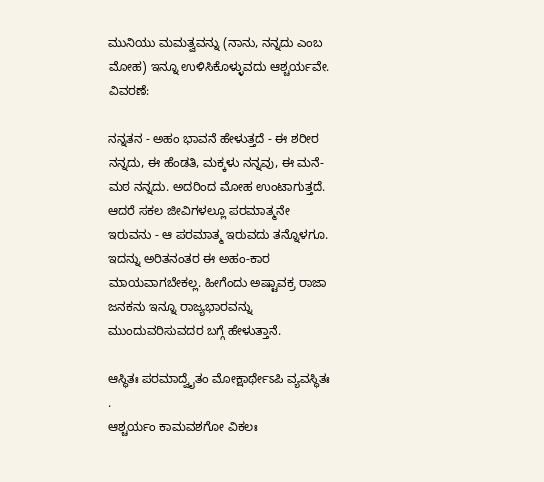ಮುನಿಯು ಮಮತ್ವವನ್ನು (ನಾನು, ನನ್ನದು ಎಂಬ ಮೋಹ) ಇನ್ನೂ ಉಳಿಸಿಕೊಳ್ಳುವದು ಆಶ್ಚರ್ಯವೇ.
ವಿವರಣೆ:

ನನ್ನತನ - ಅಹಂ ಭಾವನೆ ಹೇಳುತ್ತದೆ - ಈ ಶರೀರ ನನ್ನದು, ಈ ಹೆಂಡತಿ, ಮಕ್ಕಳು ನನ್ನವು, ಈ ಮನೆ-ಮಠ ನನ್ನದು. ಅದರಿಂದ ಮೋಹ ಉಂಟಾಗುತ್ತದೆ. ಆದರೆ ಸಕಲ ಜೀವಿಗಳಲ್ಲೂ ಪರಮಾತ್ಮನೇ ಇರುವನು - ಆ ಪರಮಾತ್ಮ ಇರುವದು ತನ್ನೊಳಗೂ. ಇದನ್ನು ಅರಿತನಂತರ ಈ ಅಹಂ-ಕಾರ ಮಾಯವಾಗಬೇಕಲ್ಲ. ಹೀಗೆಂದು ಅಷ್ಟಾವಕ್ರ ರಾಜಾ ಜನಕನು ಇನ್ನೂ ರಾಜ್ಯಭಾರವನ್ನು ಮುಂದುವರಿಸುವದರ ಬಗ್ಗೆ ಹೇಳುತ್ತಾನೆ.

ಆಸ್ಥಿತಃ ಪರಮಾದ್ವೈತಂ ಮೋಕ್ಷಾರ್ಥೇಽಪಿ ವ್ಯವಸ್ಥಿತಃ .
ಆಶ್ಚರ್ಯಂ ಕಾಮವಶಗೋ ವಿಕಲಃ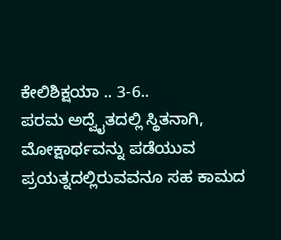ಕೇಲಿಶಿಕ್ಷಯಾ .. 3-6..
ಪರಮ ಅದ್ವೈತದಲ್ಲಿ ಸ್ಥಿತನಾಗಿ, ಮೋಕ್ಷಾರ್ಥವನ್ನು ಪಡೆಯುವ ಪ್ರಯತ್ನದಲ್ಲಿರುವವನೂ ಸಹ ಕಾಮದ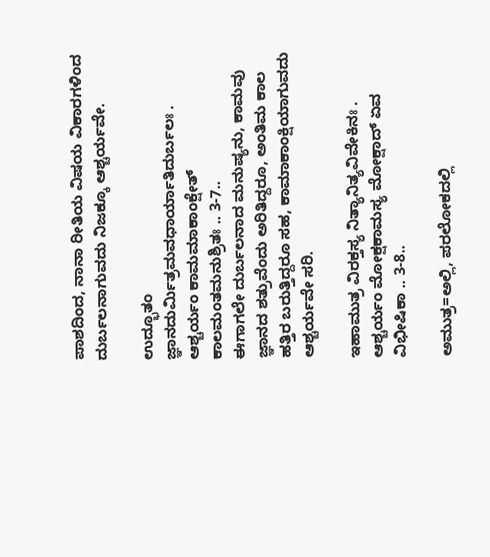ಪಾಶದಿಂದ, ನಾನಾ ರೀತಿಯ ವಿಷಯ ವಿಕಾರಗಳಿಂದ ದುರ್ಬಲನಾಗುವದು ನಿಜಕ್ಕೂ ಆಶ್ಚರ್ಯವೇ.

ಉದ್ಭೂತಂ ಜ್ಞಾನದುರ್ಮಿತ್ರಮವಧಾರ್ಯಾತಿದುರ್ಬಲಃ .
ಆಶ್ಚರ್ಯಂ ಕಾಮಮಾಕಾಂಕ್ಷೇತ್ ಕಾಲಮಂತಮನುಶ್ರಿತಃ .. 3-7..
ಈಗಾಗಲೇ ದುರ್ಬಲನಾದ ಮನುಷ್ಯನು, ಕಾಮವು ಜ್ಞಾನದ ಶತ್ರುವೆಂದು ಅರಿತಿದ್ದರೂ, ಅಂತಿಮ ಕಾಲ ಹತ್ತಿರ ಬರುತ್ತಿದ್ದರೂ ಸಹ, ಕಾಮಾಕಾಂಕ್ಷಿಯಾಗುವದು ಆಶ್ಚರ್ಯವೇ ಸರಿ.

ಇಹಾಮುತ್ರ ವಿರಕ್ತಸ್ಯ ನಿತ್ಯಾನಿತ್ಯವಿವೇಕಿನಃ .
ಆಶ್ಚರ್ಯಂ ಮೋಕ್ಷಕಾಮಸ್ಯ ಮೋಕ್ಷಾದ್ ಏವ ವಿಭೀಷಿಕಾ .. 3-8..

ಅಮುತ್ರ=ಅಲ್ಲಿ, ಪರಲೋಕದಲ್ಲಿ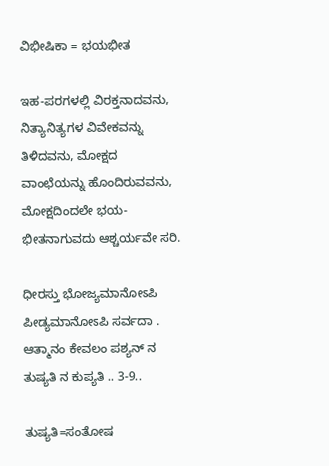ವಿಭೀಷಿಕಾ = ಭಯಭೀತ

ಇಹ-ಪರಗಳಲ್ಲಿ ವಿರಕ್ತನಾದವನು, ನಿತ್ಯಾನಿತ್ಯಗಳ ವಿವೇಕವನ್ನು ತಿಳಿದವನು, ಮೋಕ್ಷದ ವಾಂಛೆಯನ್ನು ಹೊಂದಿರುವವನು, ಮೋಕ್ಷದಿಂದಲೇ ಭಯ-ಭೀತನಾಗುವದು ಆಶ್ಚರ್ಯವೇ ಸರಿ.

ಧೀರಸ್ತು ಭೋಜ್ಯಮಾನೋಽಪಿ ಪೀಡ್ಯಮಾನೋಽಪಿ ಸರ್ವದಾ .
ಆತ್ಮಾನಂ ಕೇವಲಂ ಪಶ್ಯನ್ ನ ತುಷ್ಯತಿ ನ ಕುಪ್ಯತಿ .. 3-9..

ತುಷ್ಯತಿ=ಸಂತೋಷ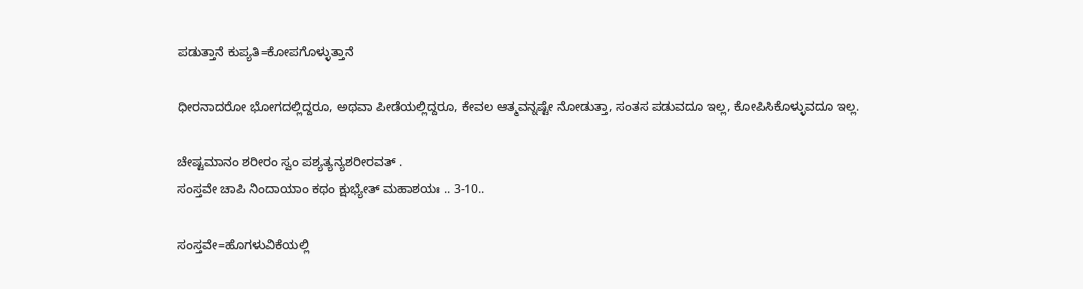ಪಡುತ್ತಾನೆ ಕುಪ್ಯತಿ=ಕೋಪಗೊಳ್ಳುತ್ತಾನೆ

ಧೀರನಾದರೋ ಭೋಗದಲ್ಲಿದ್ದರೂ, ಅಥವಾ ಪೀಡೆಯಲ್ಲಿದ್ದರೂ, ಕೇವಲ ಆತ್ಮವನ್ನಷ್ಟೇ ನೋಡುತ್ತಾ, ಸಂತಸ ಪಡುವದೂ ಇಲ್ಲ, ಕೋಪಿಸಿಕೊಳ್ಳುವದೂ ಇಲ್ಲ.

ಚೇಷ್ಟಮಾನಂ ಶರೀರಂ ಸ್ವಂ ಪಶ್ಯತ್ಯನ್ಯಶರೀರವತ್ .
ಸಂಸ್ತವೇ ಚಾಪಿ ನಿಂದಾಯಾಂ ಕಥಂ ಕ್ಷುಭ್ಯೇತ್ ಮಹಾಶಯಃ .. 3-10..

ಸಂಸ್ತವೇ=ಹೊಗಳುವಿಕೆಯಲ್ಲಿ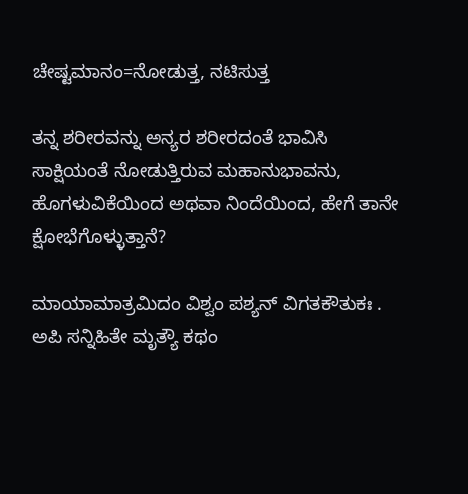ಚೇಷ್ಟಮಾನಂ=ನೋಡುತ್ತ, ನಟಿಸುತ್ತ

ತನ್ನ ಶರೀರವನ್ನು ಅನ್ಯರ ಶರೀರದಂತೆ ಭಾವಿಸಿ ಸಾಕ್ಷಿಯಂತೆ ನೋಡುತ್ತಿರುವ ಮಹಾನುಭಾವನು, ಹೊಗಳುವಿಕೆಯಿಂದ ಅಥವಾ ನಿಂದೆಯಿಂದ, ಹೇಗೆ ತಾನೇ ಕ್ಷೋಭೆಗೊಳ್ಳುತ್ತಾನೆ?

ಮಾಯಾಮಾತ್ರಮಿದಂ ವಿಶ್ವಂ ಪಶ್ಯನ್ ವಿಗತಕೌತುಕಃ .
ಅಪಿ ಸನ್ನಿಹಿತೇ ಮೃತ್ಯೌ ಕಥಂ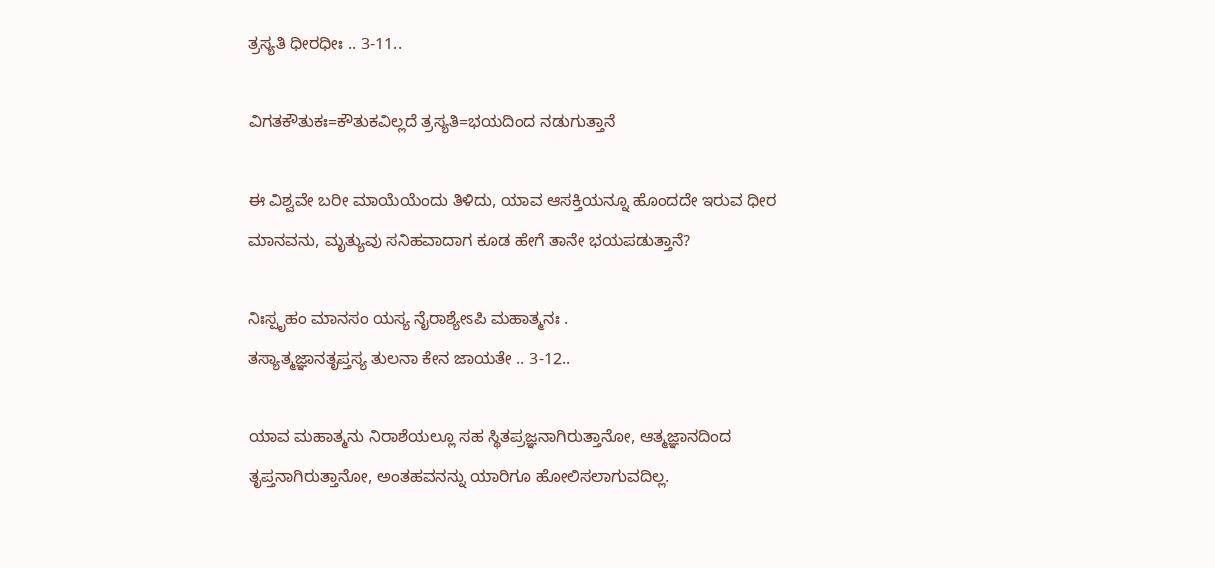ತ್ರಸ್ಯತಿ ಧೀರಧೀಃ .. 3-11..

ವಿಗತಕೌತುಕಃ=ಕೌತುಕವಿಲ್ಲದೆ ತ್ರಸ್ಯತಿ=ಭಯದಿಂದ ನಡುಗುತ್ತಾನೆ

ಈ ವಿಶ್ವವೇ ಬರೀ ಮಾಯೆಯೆಂದು ತಿಳಿದು, ಯಾವ ಆಸಕ್ತಿಯನ್ನೂ ಹೊಂದದೇ ಇರುವ ಧೀರ ಮಾನವನು, ಮೃತ್ಯುವು ಸನಿಹವಾದಾಗ ಕೂಡ ಹೇಗೆ ತಾನೇ ಭಯಪಡುತ್ತಾನೆ?

ನಿಃಸ್ಪೃಹಂ ಮಾನಸಂ ಯಸ್ಯ ನೈರಾಶ್ಯೇಽಪಿ ಮಹಾತ್ಮನಃ .
ತಸ್ಯಾತ್ಮಜ್ಞಾನತೃಪ್ತಸ್ಯ ತುಲನಾ ಕೇನ ಜಾಯತೇ .. 3-12..

ಯಾವ ಮಹಾತ್ಮನು ನಿರಾಶೆಯಲ್ಲೂ ಸಹ ಸ್ಥಿತಪ್ರಜ್ಞನಾಗಿರುತ್ತಾನೋ, ಆತ್ಮಜ್ಞಾನದಿಂದ ತೃಪ್ತನಾಗಿರುತ್ತಾನೋ, ಅಂತಹವನನ್ನು ಯಾರಿಗೂ ಹೋಲಿಸಲಾಗುವದಿಲ್ಲ.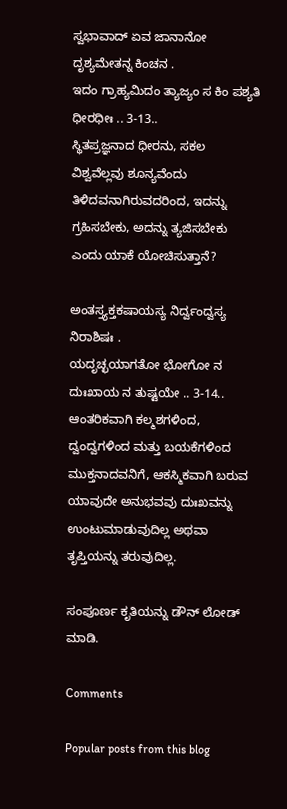ಸ್ವಭಾವಾದ್ ಏವ ಜಾನಾನೋ ದೃಶ್ಯಮೇತನ್ನ ಕಿಂಚನ .
ಇದಂ ಗ್ರಾಹ್ಯಮಿದಂ ತ್ಯಾಜ್ಯಂ ಸ ಕಿಂ ಪಶ್ಯತಿ ಧೀರಧೀಃ .. 3-13..
ಸ್ಥಿತಪ್ರಜ್ಞನಾದ ಧೀರನು, ಸಕಲ ವಿಶ್ವವೆಲ್ಲವು ಶೂನ್ಯವೆಂದು ತಿಳಿದವನಾಗಿರುವದರಿಂದ, ಇದನ್ನು ಗ್ರಹಿಸಬೇಕು, ಅದನ್ನು ತ್ಯಜಿಸಬೇಕು ಎಂದು ಯಾಕೆ ಯೋಚಿಸುತ್ತಾನೆ?

ಅಂತಸ್ತ್ಯಕ್ತಕಷಾಯಸ್ಯ ನಿರ್ದ್ವಂದ್ವಸ್ಯ ನಿರಾಶಿಷಃ .
ಯದೃಚ್ಛಯಾಗತೋ ಭೋಗೋ ನ ದುಃಖಾಯ ನ ತುಷ್ಟಯೇ .. 3-14..
ಆಂತರಿಕವಾಗಿ ಕಲ್ಮಶಗಳಿಂದ, ದ್ವಂದ್ವಗಳಿಂದ ಮತ್ತು ಬಯಕೆಗಳಿಂದ ಮುಕ್ತನಾದವನಿಗೆ, ಆಕಸ್ಮಿಕವಾಗಿ ಬರುವ ಯಾವುದೇ ಅನುಭವವು ದುಃಖವನ್ನು ಉಂಟುಮಾಡುವುದಿಲ್ಲ ಅಥವಾ ತೃಪ್ತಿಯನ್ನು ತರುವುದಿಲ್ಲ.

ಸಂಪೂರ್ಣ ಕೃತಿಯನ್ನು ಡೌನ್ ಲೋಡ್ ಮಾಡಿ.

Comments

Popular posts from this blog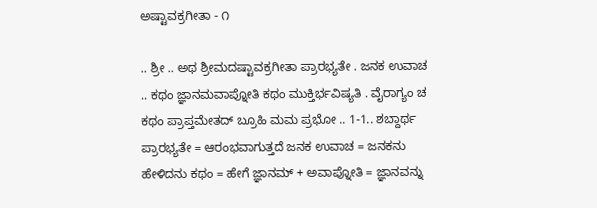ಅಷ್ಟಾವಕ್ರಗೀತಾ - ೧

.. ಶ್ರೀ .. ಅಥ ಶ್ರೀಮದಷ್ಟಾವಕ್ರಗೀತಾ ಪ್ರಾರಭ್ಯತೇ . ಜನಕ ಉವಾಚ .. ಕಥಂ ಜ್ಞಾನಮವಾಪ್ನೋತಿ ಕಥಂ ಮುಕ್ತಿರ್ಭವಿಷ್ಯತಿ . ವೈರಾಗ್ಯಂ ಚ ಕಥಂ ಪ್ರಾಪ್ತಮೇತದ್ ಬ್ರೂಹಿ ಮಮ ಪ್ರಭೋ .. 1-1.. ಶಬ್ದಾರ್ಥ ಪ್ರಾರಭ್ಯತೇ = ಆರಂಭವಾಗುತ್ತದೆ ಜನಕ ಉವಾಚ = ಜನಕನು ಹೇಳಿದನು ಕಥಂ = ಹೇಗೆ ಜ್ಞಾನಮ್ + ಅವಾಪ್ನೋತಿ = ಜ್ಞಾನವನ್ನು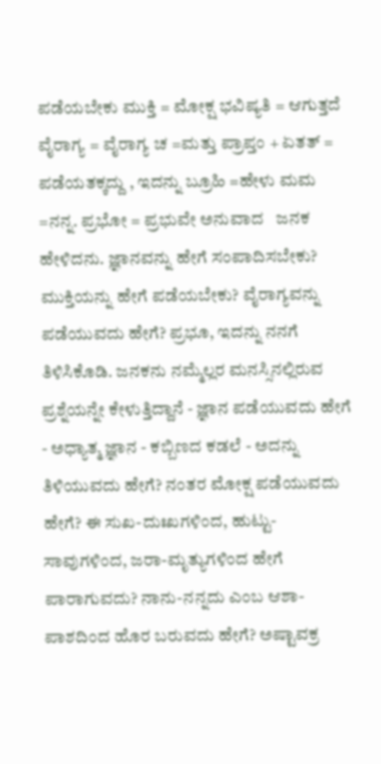ಪಡೆಯಬೇಕು ಮುಕ್ತಿ = ಮೋಕ್ಷ ಭವಿಷ್ಯತಿ = ಆಗುತ್ತದೆ ವೈರಾಗ್ಯ = ವೈರಾಗ್ಯ ಚ =ಮತ್ತು ಪ್ರಾಪ್ತಂ + ಏತತ್ = ಪಡೆಯತಕ್ಕದ್ದು , ಇದನ್ನು ಬ್ರೂಹಿ =ಹೇಳು ಮಮ =ನನ್ನ. ಪ್ರಭೋ = ಪ್ರಭುವೇ ಅನುವಾದ   ಜನಕ ಹೇಳಿದನು. ಜ್ಞಾನವನ್ನು ಹೇಗೆ ಸಂಪಾದಿಸಬೇಕು? ಮುಕ್ತಿಯನ್ನು ಹೇಗೆ ಪಡೆಯಬೇಕು? ವೈರಾಗ್ಯವನ್ನು ಪಡೆಯುವದು ಹೇಗೆ? ಪ್ರಭೂ, ಇದನ್ನು ನನಗೆ ತಿಳಿಸಿಕೊಡಿ. ಜನಕನು ನಮ್ಮೆಲ್ಲರ ಮನಸ್ಸಿನಲ್ಲಿರುವ ಪ್ರಶ್ನೆಯನ್ನೇ ಕೇಳುತ್ತಿದ್ದಾನೆ - ಜ್ಞಾನ ಪಡೆಯುವದು ಹೇಗೆ - ಅಧ್ಯಾತ್ಮ ಜ್ಞಾನ - ಕಬ್ಬಿಣದ ಕಡಲೆ - ಅದನ್ನು ತಿಳಿಯುವದು ಹೇಗೆ? ನಂತರ ಮೋಕ್ಷ ಪಡೆಯುವದು ಹೇಗೆ? ಈ ಸುಖ-ದುಃಖಗಳಿಂದ, ಹುಟ್ಟು-ಸಾವುಗಳಿಂದ, ಜರಾ-ಮೃತ್ಯುಗಳಿಂದ ಹೇಗೆ ಪಾರಾಗುವದು? ನಾನು-ನನ್ನದು ಎಂಬ ಆಶಾ-ಪಾಶದಿಂದ ಹೊರ ಬರುವದು ಹೇಗೆ? ಅಷ್ಟಾವಕ್ರ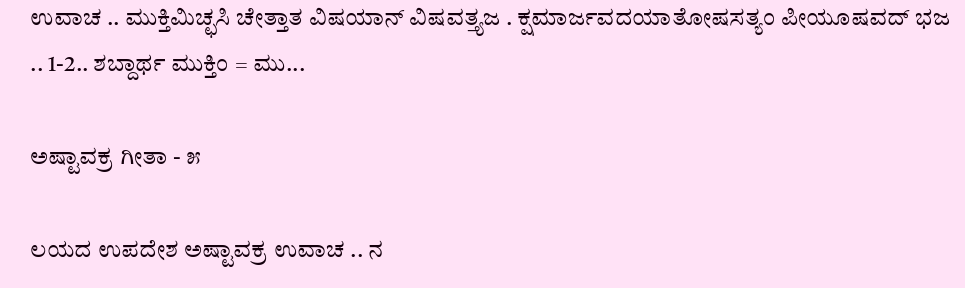ಉವಾಚ .. ಮುಕ್ತಿಮಿಚ್ಛಸಿ ಚೇತ್ತಾತ ವಿಷಯಾನ್ ವಿಷವತ್ತ್ಯಜ . ಕ್ಷಮಾರ್ಜವದಯಾತೋಷಸತ್ಯಂ ಪೀಯೂಷವದ್ ಭಜ .. 1-2.. ಶಬ್ದಾರ್ಥ ಮುಕ್ತಿಂ = ಮು...

ಅಷ್ಟಾವಕ್ರ ಗೀತಾ - ೫

ಲಯದ ಉಪದೇಶ ಅಷ್ಟಾವಕ್ರ ಉವಾಚ .. ನ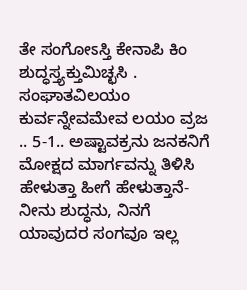ತೇ ಸಂಗೋಽಸ್ತಿ ಕೇನಾಪಿ ಕಿಂ ಶುದ್ಧಸ್ತ್ಯಕ್ತುಮಿಚ್ಛಸಿ . ಸಂಘಾತವಿಲಯಂ ಕುರ್ವನ್ನೇವಮೇವ ಲಯಂ ವ್ರಜ .. 5-1.. ಅಷ್ಟಾವಕ್ರನು ಜನಕನಿಗೆ ಮೋಕ್ಷದ ಮಾರ್ಗವನ್ನು ತಿಳಿಸಿ ಹೇಳುತ್ತಾ ಹೀಗೆ ಹೇಳುತ್ತಾನೆ- ನೀನು ಶುದ್ಧನು, ನಿನಗೆ ಯಾವುದರ ಸಂಗವೂ ಇಲ್ಲ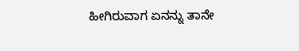ಹೀಗಿರುವಾಗ ಏನನ್ನು ತಾನೇ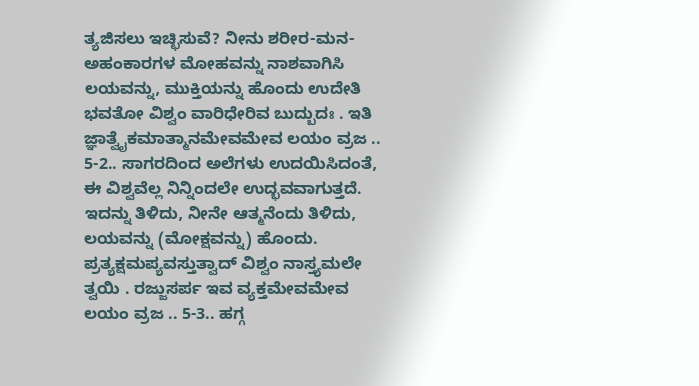ತ್ಯಜಿಸಲು ಇಚ್ಛಿಸುವೆ? ನೀನು ಶರೀರ-ಮನ-ಅಹಂಕಾರಗಳ ಮೋಹವನ್ನು ನಾಶವಾಗಿಸಿ ಲಯವನ್ನು, ಮುಕ್ತಿಯನ್ನು ಹೊಂದು ಉದೇತಿ ಭವತೋ ವಿಶ್ವಂ ವಾರಿಧೇರಿವ ಬುದ್ಬುದಃ . ಇತಿ ಜ್ಞಾತ್ವೈಕಮಾತ್ಮಾನಮೇವಮೇವ ಲಯಂ ವ್ರಜ .. 5-2.. ಸಾಗರದಿಂದ ಅಲೆಗಳು ಉದಯಿಸಿದಂತೆ, ಈ ವಿಶ್ವವೆಲ್ಲ ನಿನ್ನಿಂದಲೇ ಉದ್ಭವವಾಗುತ್ತದೆ. ಇದನ್ನು ತಿಳಿದು, ನೀನೇ ಆತ್ಮನೆಂದು ತಿಳಿದು, ಲಯವನ್ನು (ಮೋಕ್ಷವನ್ನು) ಹೊಂದು. ಪ್ರತ್ಯಕ್ಷಮಪ್ಯವಸ್ತುತ್ವಾದ್ ವಿಶ್ವಂ ನಾಸ್ತ್ಯಮಲೇ ತ್ವಯಿ . ರಜ್ಜುಸರ್ಪ ಇವ ವ್ಯಕ್ತಮೇವಮೇವ ಲಯಂ ವ್ರಜ .. 5-3.. ಹಗ್ಗ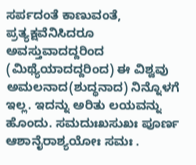ಸರ್ಪದಂತೆ ಕಾಣುವಂತೆ, ಪ್ರತ್ಯಕ್ಷವೆನಿಸಿದರೂ ಅವಸ್ತುವಾದದ್ದರಿಂದ (ಮಿಥ್ಯೆಯಾದದ್ದರಿಂದ) ಈ ವಿಶ್ವವು ಅಮಲನಾದ(ಶುದ್ಧನಾದ) ನಿನ್ನೊಳಗೆ ಇಲ್ಲ. ಇದನ್ನು ಅರಿತು ಲಯವನ್ನು ಹೊಂದು. ಸಮದುಃಖಸುಖಃ ಪೂರ್ಣ ಆಶಾನೈರಾಶ್ಯಯೋಃ ಸಮಃ .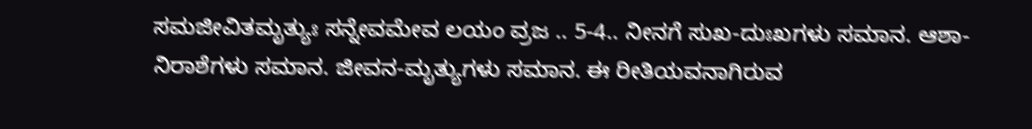ಸಮಜೀವಿತಮೃತ್ಯುಃ ಸನ್ನೇವಮೇವ ಲಯಂ ವ್ರಜ .. 5-4.. ನೀನಗೆ ಸುಖ-ದುಃಖಗಳು ಸಮಾನ. ಆಶಾ-ನಿರಾಶೆಗಳು ಸಮಾನ. ಜೀವನ-ಮೃತ್ಯುಗಳು ಸಮಾನ. ಈ ರೀತಿಯವನಾಗಿರುವ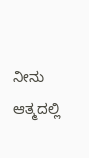ನೀನು ಆತ್ಮದಲ್ಲಿ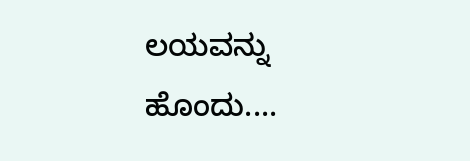ಲಯವನ್ನು ಹೊಂದು....